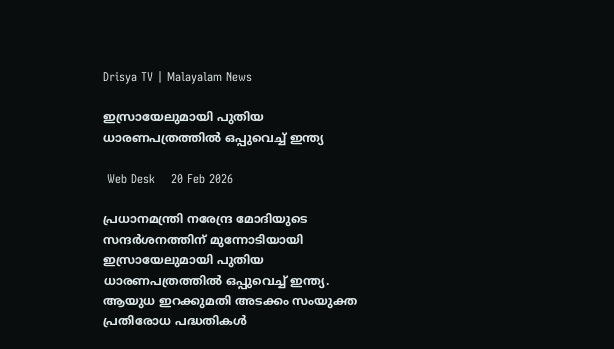Drisya TV | Malayalam News

ഇസ്രായേലുമായി പുതിയ ധാരണപത്രത്തിൽ ഒപ്പുവെച്ച് ഇന്ത്യ

 Web Desk    20 Feb 2026

പ്രധാനമന്ത്രി നരേന്ദ്ര മോദിയുടെ സന്ദർശനത്തിന് മുന്നോടിയായി ഇസ്രായേലുമായി പുതിയ ധാരണപത്രത്തിൽ ഒപ്പുവെച്ച് ഇന്ത്യ. ആയുധ ഇറക്കുമതി അടക്കം സംയുക്ത പ്രതിരോധ പദ്ധതികൾ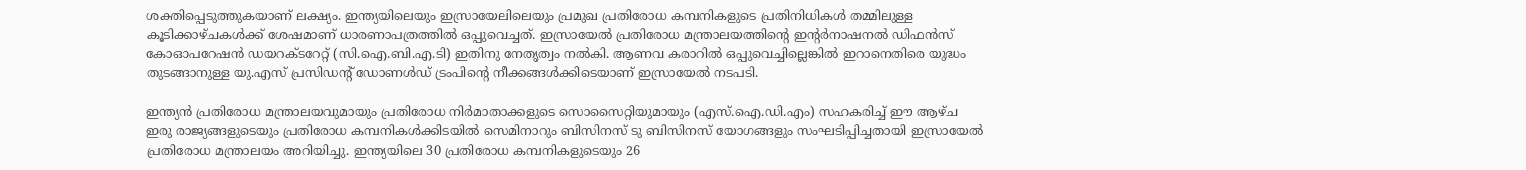ശക്തിപ്പെടുത്തുകയാണ് ലക്ഷ്യം. ഇന്ത്യയിലെയും ഇസ്രായേലിലെയും പ്രമുഖ പ്രതിരോധ കമ്പനികളുടെ പ്രതിനിധികൾ തമ്മിലുള്ള കൂടിക്കാഴ്ചകൾക്ക് ശേഷമാണ് ധാരണാപത്രത്തിൽ ഒപ്പുവെച്ചത്. ഇസ്രായേൽ പ്രതിരോധ മന്ത്രാലയത്തിന്റെ ഇന്റർനാഷനൽ ഡിഫൻസ് കോഓപറേഷൻ ഡയറക്ടറേറ്റ് (സി.ഐ.ബി.എ.ടി) ഇതിനു നേതൃത്വം നൽകി. ആണവ കരാറിൽ ഒപ്പുവെച്ചില്ലെങ്കിൽ ഇറാനെതിരെ യുദ്ധം തുടങ്ങാനുള്ള യു.എസ് പ്രസിഡന്റ് ഡോണൾഡ് ട്രംപിന്റെ നീക്കങ്ങൾക്കിടെയാണ് ഇസ്രായേൽ നടപടി.

ഇന്ത്യൻ പ്രതിരോധ മന്ത്രാലയവുമായും പ്രതിരോധ നിർമാതാക്കളുടെ സൊസൈറ്റിയുമായും (എസ്‌.ഐ‌.ഡി.എം) സഹകരിച്ച് ഈ ആഴ്ച ഇരു രാജ്യങ്ങളുടെയും പ്രതിരോധ കമ്പനികൾക്കിടയിൽ സെമിനാറും ബിസിനസ് ടു ബിസിനസ് യോഗങ്ങളും സംഘടിപ്പിച്ചതായി ഇസ്രായേൽ പ്രതിരോധ മന്ത്രാലയം അറിയിച്ചു. ഇന്ത്യയിലെ 30 പ്രതിരോധ കമ്പനികളുടെയും 26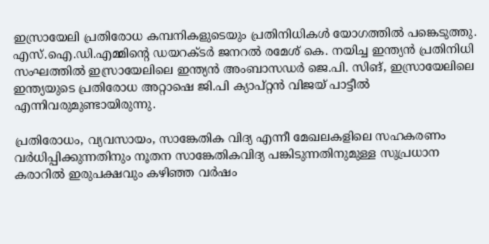ഇസ്രായേലി പ്രതിരോധ കമ്പനികളുടെയും പ്രതിനിധികൾ യോഗത്തിൽ പങ്കെടുത്തു. എസ്‌.ഐ‌.ഡി.എമ്മിന്റെ ഡയറക്ടർ ജനറൽ രമേശ് കെ. നയിച്ച ഇന്ത്യൻ പ്രതിനിധി സംഘത്തിൽ ഇസ്രായേലിലെ ഇന്ത്യൻ അംബാസഡർ ജെ.പി. സിങ്, ഇസ്രായേലിലെ ഇന്ത്യയുടെ പ്രതിരോധ അറ്റാഷെ ജി.പി ക്യാപ്റ്റൻ വിജയ് പാട്ടീൽ എന്നിവരുമുണ്ടായിരുന്നു.

പ്രതിരോധം, വ്യവസായം, സാങ്കേതിക വിദ്യ എന്നീ മേഖലകളിലെ സഹകരണം വർധിപ്പിക്കുന്നതിനും നൂതന സാങ്കേതികവിദ്യ പങ്കിടുന്നതിനുമുള്ള സുപ്രധാന കരാറിൽ ഇരുപക്ഷവും കഴിഞ്ഞ വർഷം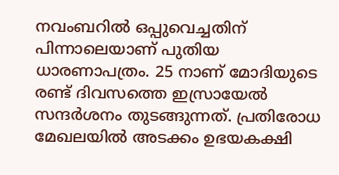നവംബറിൽ ഒപ്പുവെച്ചതിന് പിന്നാലെയാണ് പുതിയ ധാരണാപത്രം. 25 നാണ് മോദിയുടെ രണ്ട് ദിവസത്തെ ഇസ്രായേൽ സന്ദർശനം തുടങ്ങുന്നത്. പ്രതിരോധ മേഖലയിൽ അടക്കം ഉഭയകക്ഷി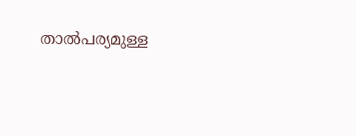താൽപര്യമുള്ള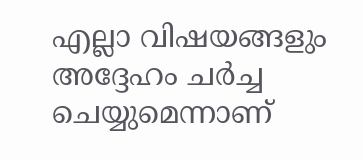എല്ലാ വിഷയങ്ങളും അദ്ദേഹം ചർച്ച ചെയ്യുമെന്നാണ്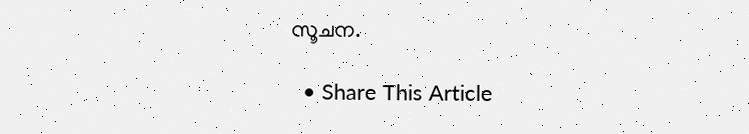സൂചന.

  • Share This Article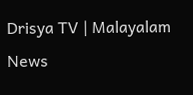Drisya TV | Malayalam News